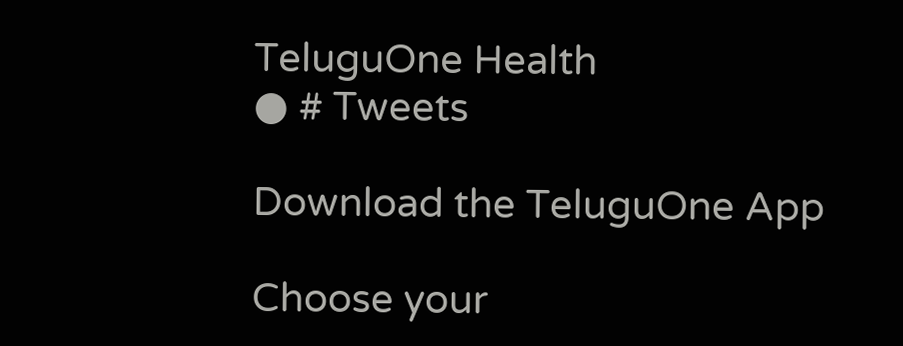TeluguOne Health
● # Tweets

Download the TeluguOne App

Choose your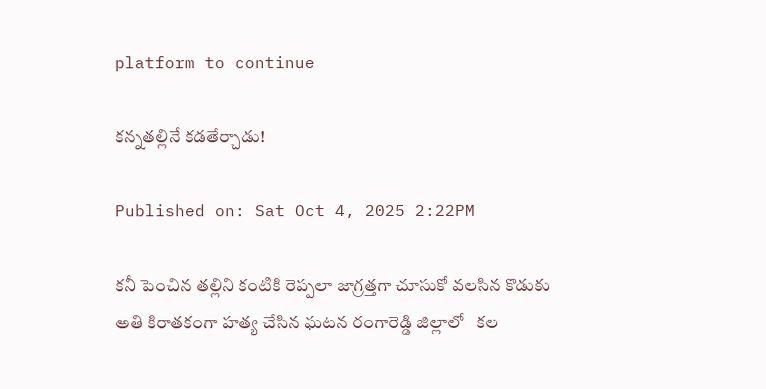platform to continue

కన్నతల్లినే కడతేర్చాడు!

Published on: Sat Oct 4, 2025 2:22PM

కనీ పెంచిన తల్లిని కంటికి రెప్పలా జాగ్రత్తగా చూసుకో వలసిన కొడుకు అతి కిరాతకంగా హత్య చేసిన ఘటన రంగారెడ్డి జిల్లాలో   కల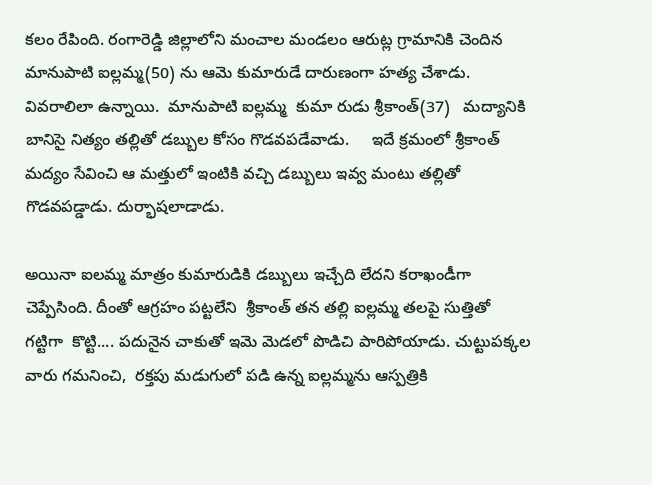కలం రేపింది. రంగారెడ్డి జిల్లాలోని మంచాల మండలం ఆరుట్ల గ్రామానికి చెందిన  మానుపాటి ఐల్లమ్మ(50) ను ఆమె కుమారుడే దారుణంగా హత్య చేశాడు. వివరాలిలా ఉన్నాయి.  మానుపాటి ఐల్లమ్మ  కుమా రుడు శ్రీకాంత్(37)   మద్యానికి బానిసై నిత్యం తల్లితో డబ్బుల కోసం గొడవపడేవాడు.     ఇదే క్రమంలో శ్రీకాంత్   మద్యం సేవించి ఆ మత్తులో ఇంటికి వచ్చి డబ్బులు ఇవ్వ మంటు తల్లితో గొడవపడ్డాడు. దుర్భాషలాడాడు.

అయినా ఐలమ్మ మాత్రం కుమారుడికి డబ్బులు ఇచ్చేది లేదని కరాఖండీగా చెప్పేసింది. దీంతో ఆగ్రహం పట్టలేని  శ్రీకాంత్ తన తల్లి ఐల్లమ్మ తలపై సుత్తితో గట్టిగా  కొట్టి.... పదునైన చాకుతో ఇమె మెడలో పొడిచి పారిపోయాడు. చుట్టుపక్కల వారు గమనించి,  రక్తపు మడుగులో పడి ఉన్న ఐల్లమ్మను ఆస్పత్రికి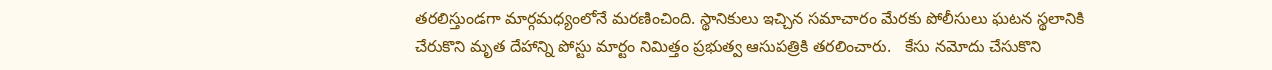తరలిస్తుండగా మార్గమధ్యంలోనే మరణించింది. స్థానికులు ఇచ్చిన సమాచారం మేరకు పోలీసులు ఘటన స్థలానికి చేరుకొని మృత దేహాన్ని పోస్టు మార్టం నిమిత్తం ప్రభుత్వ ఆసుపత్రికి తరలించారు.   కేసు నమోదు చేసుకొని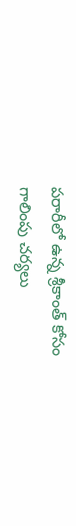పరారీలో ఉన్న శ్రీకాంత్ కోసం గాలింపు చర్యలు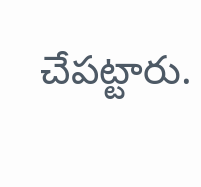చేపట్టారు.